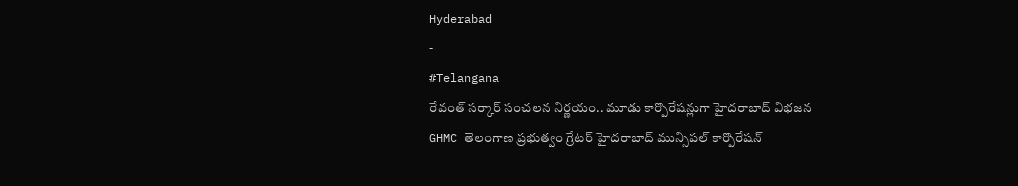Hyderabad
-
#Telangana
రేవంత్ సర్కార్ సంచలన నిర్ణయం.. మూడు కార్పొరేషన్లుగా హైదరాబాద్ విభజన
GHMC తెలంగాణ ప్రభుత్వం గ్రేటర్ హైదరాబాద్ మున్సిపల్ కార్పొరేషన్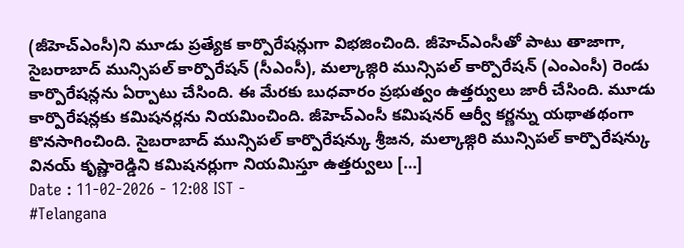(జీహెచ్ఎంసీ)ని మూడు ప్రత్యేక కార్పొరేషన్లుగా విభజించింది. జీహెచ్ఎంసీతో పాటు తాజాగా, సైబరాబాద్ మున్సిపల్ కార్పొరేషన్ (సీఎంసీ), మల్కాజ్గిరి మున్సిపల్ కార్పొరేషన్ (ఎంఎంసీ) రెండు కార్పొరేషన్లను ఏర్పాటు చేసింది. ఈ మేరకు బుధవారం ప్రభుత్వం ఉత్తర్వులు జారీ చేసింది. మూడు కార్పొరేషన్లకు కమిషనర్లను నియమించింది. జీహెచ్ఎంసీ కమిషనర్ ఆర్వీ కర్ణన్ను యథాతథంగా కొనసాగించింది. సైబరాబాద్ మున్సిపల్ కార్పొరేషన్కు శ్రీజన, మల్కాజ్గిరి మున్సిపల్ కార్పొరేషన్కు వినయ్ కృష్ణారెడ్డిని కమిషనర్లుగా నియమిస్తూ ఉత్తర్వులు […]
Date : 11-02-2026 - 12:08 IST -
#Telangana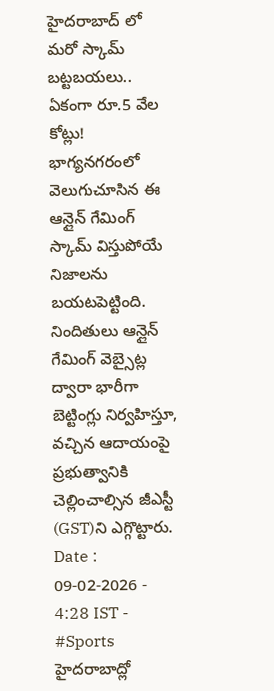హైదరాబాద్ లో మరో స్కామ్ బట్టబయలు.. ఏకంగా రూ.5 వేల కోట్లు!
భాగ్యనగరంలో వెలుగుచూసిన ఈ ఆన్లైన్ గేమింగ్ స్కామ్ విస్తుపోయే నిజాలను బయటపెట్టింది. నిందితులు ఆన్లైన్ గేమింగ్ వెబ్సైట్ల ద్వారా భారీగా బెట్టింగ్లు నిర్వహిస్తూ, వచ్చిన ఆదాయంపై ప్రభుత్వానికి చెల్లించాల్సిన జీఎస్టీ (GST)ని ఎగ్గొట్టారు.
Date : 09-02-2026 - 4:28 IST -
#Sports
హైదరాబాద్లో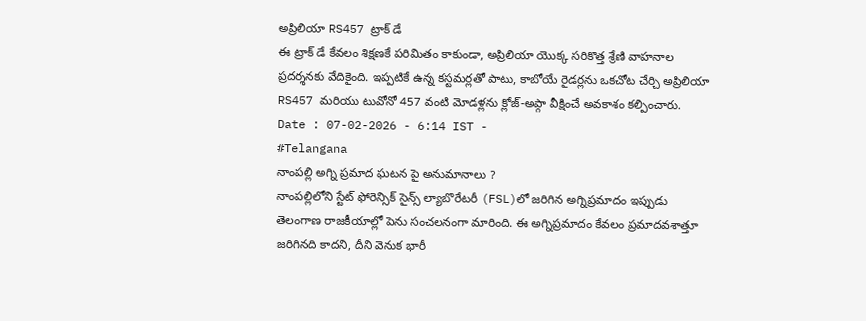అప్రిలియా RS457 ట్రాక్ డే
ఈ ట్రాక్ డే కేవలం శిక్షణకే పరిమితం కాకుండా, అప్రిలియా యొక్క సరికొత్త శ్రేణి వాహనాల ప్రదర్శనకు వేదికైంది. ఇప్పటికే ఉన్న కస్టమర్లతో పాటు, కాబోయే రైడర్లను ఒకచోట చేర్చి అప్రిలియా RS457 మరియు టువోనో 457 వంటి మోడళ్లను క్లోజ్-అప్గా వీక్షించే అవకాశం కల్పించారు.
Date : 07-02-2026 - 6:14 IST -
#Telangana
నాంపల్లి అగ్ని ప్రమాద ఘటన పై అనుమానాలు ?
నాంపల్లిలోని స్టేట్ ఫోరెన్సిక్ సైన్స్ ల్యాబొరేటరీ (FSL)లో జరిగిన అగ్నిప్రమాదం ఇప్పుడు తెలంగాణ రాజకీయాల్లో పెను సంచలనంగా మారింది. ఈ అగ్నిప్రమాదం కేవలం ప్రమాదవశాత్తూ జరిగినది కాదని, దీని వెనుక భారీ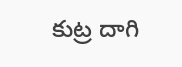కుట్ర దాగి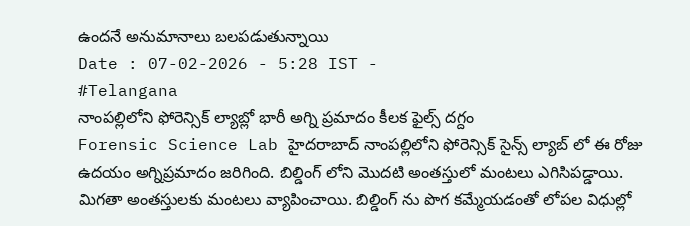ఉందనే అనుమానాలు బలపడుతున్నాయి
Date : 07-02-2026 - 5:28 IST -
#Telangana
నాంపల్లిలోని ఫోరెన్సిక్ ల్యాబ్లో భారీ అగ్ని ప్రమాదం కీలక ఫైల్స్ దగ్దం
Forensic Science Lab హైదరాబాద్ నాంపల్లిలోని ఫోరెన్సిక్ సైన్స్ ల్యాబ్ లో ఈ రోజు ఉదయం అగ్నిప్రమాదం జరిగింది. బిల్డింగ్ లోని మొదటి అంతస్తులో మంటలు ఎగిసిపడ్డాయి. మిగతా అంతస్తులకు మంటలు వ్యాపించాయి. బిల్డింగ్ ను పొగ కమ్మేయడంతో లోపల విధుల్లో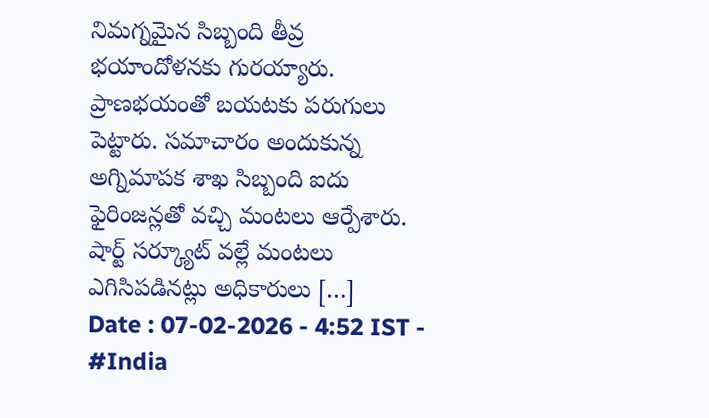నిమగ్నమైన సిబ్బంది తీవ్ర భయాందోళనకు గురయ్యారు. ప్రాణభయంతో బయటకు పరుగులు పెట్టారు. సమాచారం అందుకున్న అగ్నిమాపక శాఖ సిబ్బంది ఐదు ఫైరింజన్లతో వచ్చి మంటలు ఆర్పేశారు. షార్ట్ సర్క్యూట్ వల్లే మంటలు ఎగిసిపడినట్లు అధికారులు […]
Date : 07-02-2026 - 4:52 IST -
#India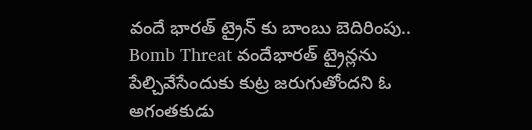వందే భారత్ ట్రైన్ కు బాంబు బెదిరింపు..
Bomb Threat వందేభారత్ ట్రైన్లను పేల్చివేసేందుకు కుట్ర జరుగుతోందని ఓ అగంతకుడు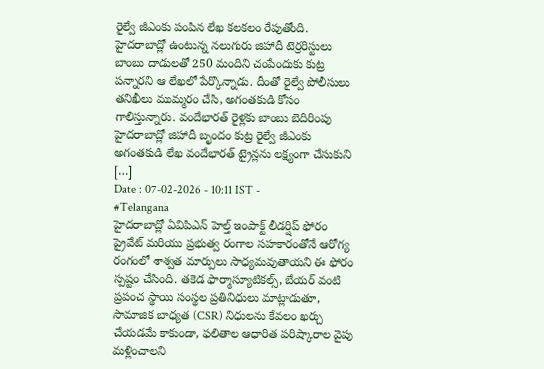రైల్వే జీఎంకు పంపిన లేఖ కలకలం రేపుతోంది. హైదరాబాద్లో ఉంటున్న నలుగురు జిహాదీ టెర్రరిస్టులు బాంబు దాడులతో 250 మందిని చంపేందుకు కుట్ర పన్నారని ఆ లేఖలో పేర్కొన్నాడు. దీంతో రైల్వే పోలీసులు తనిఖీలు ముమ్మరం చేసి, అగంతకుడి కోసం గాలిస్తున్నారు. వందేభారత్ రైళ్లకు బాంబు బెదిరింపు హైదరాబాద్లో జిహాదీ బృందం కుట్ర రైల్వే జీఎంకు అగంతకుడి లేఖ వందేభారత్ ట్రైన్లను లక్ష్యంగా చేసుకుని […]
Date : 07-02-2026 - 10:11 IST -
#Telangana
హైదరాబాద్లో ఏవిపిఎన్ హెల్త్ ఇంపాక్ట్ లీడర్షిప్ ఫోరం
ప్రైవేట్ మరియు ప్రభుత్వ రంగాల సహకారంతోనే ఆరోగ్య రంగంలో శాశ్వత మార్పులు సాధ్యమవుతాయని ఈ ఫోరం స్పష్టం చేసింది. తకెడ ఫార్మాస్యూటికల్స్, బేయర్ వంటి ప్రపంచ స్థాయి సంస్థల ప్రతినిధులు మాట్లాడుతూ, సామాజిక బాధ్యత (CSR) నిధులను కేవలం ఖర్చు చేయడమే కాకుండా, ఫలితాల ఆధారిత పరిష్కారాల వైపు మళ్లించాలని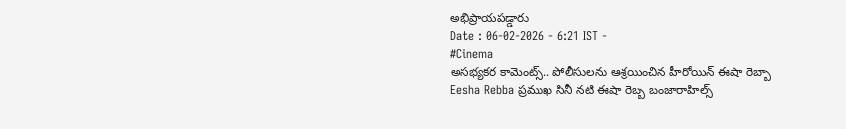అభిప్రాయపడ్డారు
Date : 06-02-2026 - 6:21 IST -
#Cinema
అసభ్యకర కామెంట్స్.. పోలీసులను ఆశ్రయించిన హీరోయిన్ ఈషా రెబ్బా
Eesha Rebba ప్రముఖ సినీ నటి ఈషా రెబ్బ బంజారాహిల్స్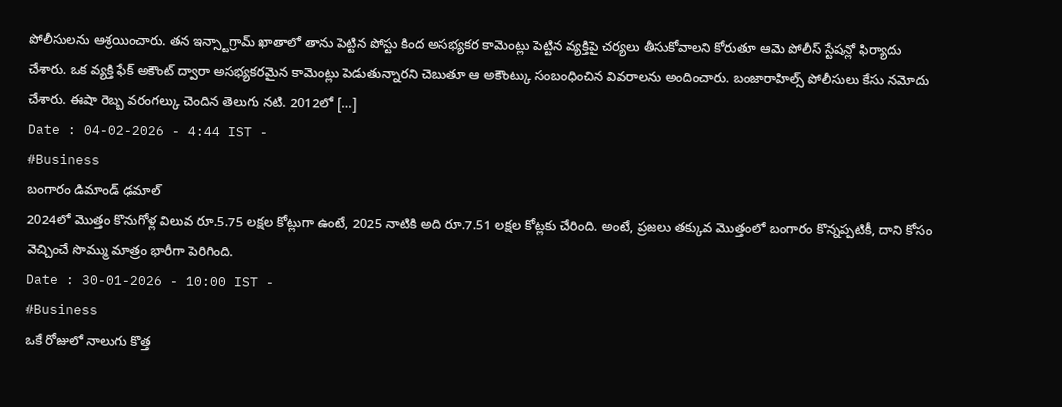పోలీసులను ఆశ్రయించారు. తన ఇన్స్టాగ్రామ్ ఖాతాలో తాను పెట్టిన పోస్టు కింద అసభ్యకర కామెంట్లు పెట్టిన వ్యక్తిపై చర్యలు తీసుకోవాలని కోరుతూ ఆమె పోలీస్ స్టేషన్లో ఫిర్యాదు చేశారు. ఒక వ్యక్తి ఫేక్ అకౌంట్ ద్వారా అసభ్యకరమైన కామెంట్లు పెడుతున్నారని చెబుతూ ఆ అకౌంట్కు సంబంధించిన వివరాలను అందించారు. బంజారాహిల్స్ పోలీసులు కేసు నమోదు చేశారు. ఈషా రెబ్బ వరంగల్కు చెందిన తెలుగు నటి. 2012లో […]
Date : 04-02-2026 - 4:44 IST -
#Business
బంగారం డిమాండ్ ఢమాల్
2024లో మొత్తం కొనుగోళ్ల విలువ రూ.5.75 లక్షల కోట్లుగా ఉంటే, 2025 నాటికి అది రూ.7.51 లక్షల కోట్లకు చేరింది. అంటే, ప్రజలు తక్కువ మొత్తంలో బంగారం కొన్నప్పటికీ, దాని కోసం వెచ్చించే సొమ్ము మాత్రం భారీగా పెరిగింది.
Date : 30-01-2026 - 10:00 IST -
#Business
ఒకే రోజులో నాలుగు కొత్త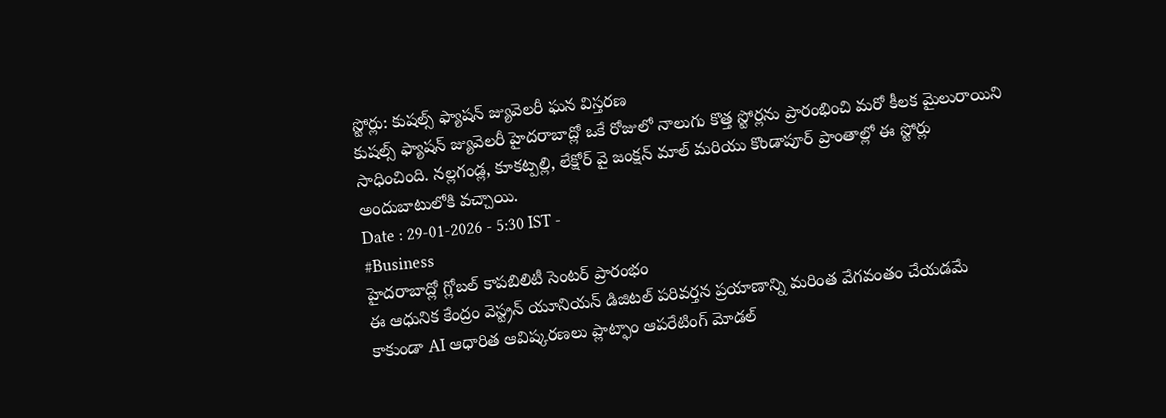స్టోర్లు: కుషల్స్ ఫ్యాషన్ జ్యువెలరీ ఘన విస్తరణ
కుషల్స్ ఫ్యాషన్ జ్యువెలరీ హైదరాబాద్లో ఒకే రోజులో నాలుగు కొత్త స్టోర్లను ప్రారంభించి మరో కీలక మైలురాయిని సాధించింది. నల్లగండ్ల, కూకట్పల్లి, లేక్షోర్ వై జంక్షన్ మాల్ మరియు కొండాపూర్ ప్రాంతాల్లో ఈ స్టోర్లు అందుబాటులోకి వచ్చాయి.
Date : 29-01-2026 - 5:30 IST -
#Business
హైదరాబాద్లో గ్లోబల్ కాపబిలిటీ సెంటర్ ప్రారంభం
ఈ ఆధునిక కేంద్రం వెస్ట్రన్ యూనియన్ డిజిటల్ పరివర్తన ప్రయాణాన్ని మరింత వేగవంతం చేయడమే కాకుండా AI ఆధారిత ఆవిష్కరణలు ప్లాట్ఫాం ఆపరేటింగ్ మోడల్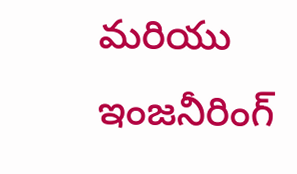మరియు ఇంజనీరింగ్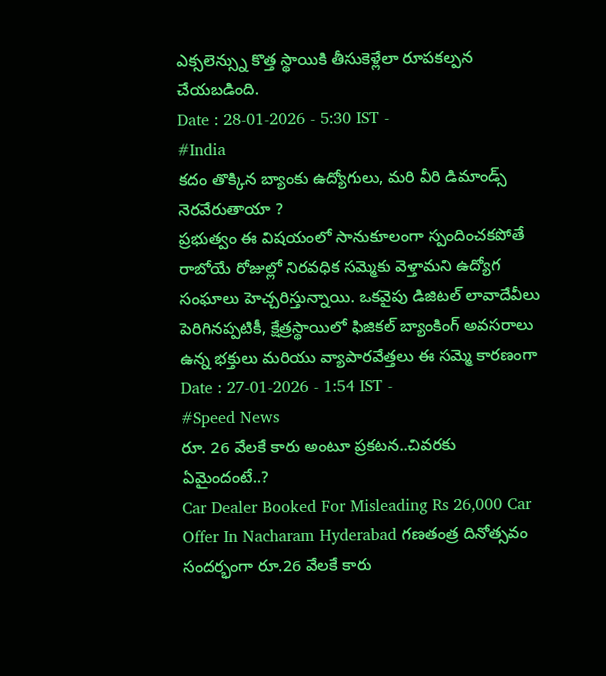ఎక్సలెన్స్ను కొత్త స్థాయికి తీసుకెళ్లేలా రూపకల్పన చేయబడింది.
Date : 28-01-2026 - 5:30 IST -
#India
కదం తొక్కిన బ్యాంకు ఉద్యోగులు, మరి వీరి డిమాండ్స్ నెరవేరుతాయా ?
ప్రభుత్వం ఈ విషయంలో సానుకూలంగా స్పందించకపోతే రాబోయే రోజుల్లో నిరవధిక సమ్మెకు వెళ్తామని ఉద్యోగ సంఘాలు హెచ్చరిస్తున్నాయి. ఒకవైపు డిజిటల్ లావాదేవీలు పెరిగినప్పటికీ, క్షేత్రస్థాయిలో ఫిజికల్ బ్యాంకింగ్ అవసరాలు ఉన్న భక్తులు మరియు వ్యాపారవేత్తలు ఈ సమ్మె కారణంగా
Date : 27-01-2026 - 1:54 IST -
#Speed News
రూ. 26 వేలకే కారు అంటూ ప్రకటన..చివరకు ఏమైందంటే..?
Car Dealer Booked For Misleading Rs 26,000 Car Offer In Nacharam Hyderabad గణతంత్ర దినోత్సవం సందర్భంగా రూ.26 వేలకే కారు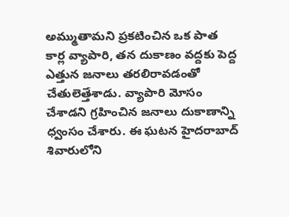అమ్ముతామని ప్రకటించిన ఒక పాత కార్ల వ్యాపారి, తన దుకాణం వద్దకు పెద్ద ఎత్తున జనాలు తరలిరావడంతో చేతులెత్తేశాడు. వ్యాపారి మోసం చేశాడని గ్రహించిన జనాలు దుకాణాన్ని ధ్వంసం చేశారు. ఈ ఘటన హైదరాబాద్ శివారులోని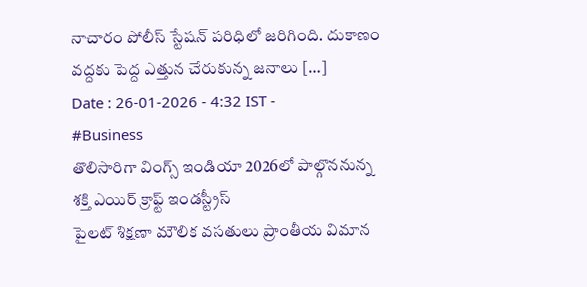నాచారం పోలీస్ స్టేషన్ పరిధిలో జరిగింది. దుకాణం వద్దకు పెద్ద ఎత్తున చేరుకున్న జనాలు […]
Date : 26-01-2026 - 4:32 IST -
#Business
తొలిసారిగా వింగ్స్ ఇండియా 2026లో పాల్గొననున్న శక్తి ఎయిర్ క్రాఫ్ట్ ఇండస్ట్రీస్
పైలట్ శిక్షణా మౌలిక వసతులు ప్రాంతీయ విమాన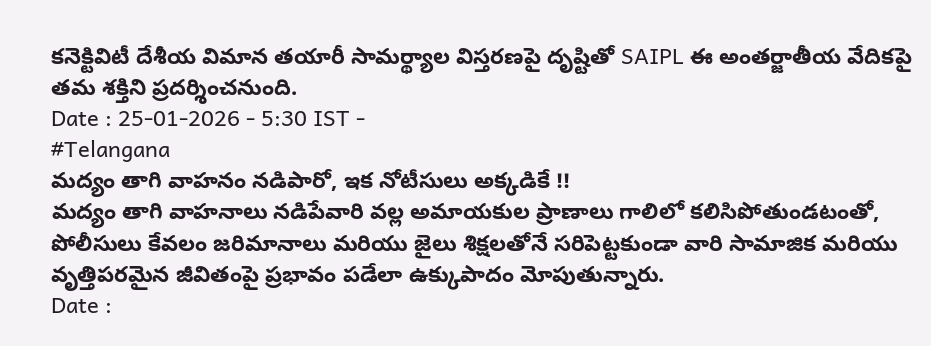కనెక్టివిటీ దేశీయ విమాన తయారీ సామర్థ్యాల విస్తరణపై దృష్టితో SAIPL ఈ అంతర్జాతీయ వేదికపై తమ శక్తిని ప్రదర్శించనుంది.
Date : 25-01-2026 - 5:30 IST -
#Telangana
మద్యం తాగి వాహనం నడిపారో, ఇక నోటీసులు అక్కడికే !!
మద్యం తాగి వాహనాలు నడిపేవారి వల్ల అమాయకుల ప్రాణాలు గాలిలో కలిసిపోతుండటంతో, పోలీసులు కేవలం జరిమానాలు మరియు జైలు శిక్షలతోనే సరిపెట్టకుండా వారి సామాజిక మరియు వృత్తిపరమైన జీవితంపై ప్రభావం పడేలా ఉక్కుపాదం మోపుతున్నారు.
Date :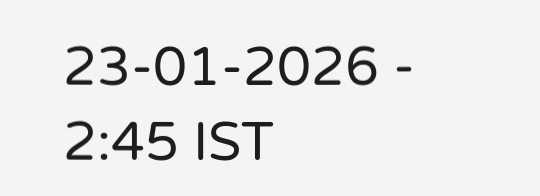23-01-2026 - 2:45 IST